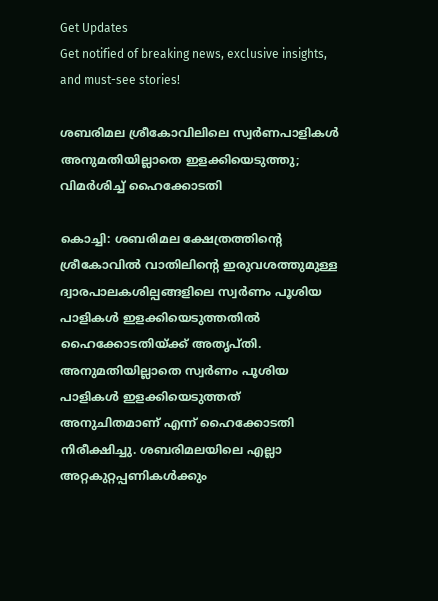Get Updates
Get notified of breaking news, exclusive insights, and must-see stories!

ശബരിമല ശ്രീകോവിലിലെ സ്വര്‍ണപാളികള്‍ അനുമതിയില്ലാതെ ഇളക്കിയെടുത്തു; വിമര്‍ശിച്ച് ഹൈക്കോടതി

കൊച്ചി: ശബരിമല ക്ഷേത്രത്തിന്റെ ശ്രീകോവില്‍ വാതിലിന്റെ ഇരുവശത്തുമുള്ള ദ്വാരപാലകശില്പങ്ങളിലെ സ്വര്‍ണം പൂശിയ പാളികള്‍ ഇളക്കിയെടുത്തതില്‍ ഹൈക്കോടതിയ്ക്ക് അതൃപ്തി. അനുമതിയില്ലാതെ സ്വര്‍ണം പൂശിയ പാളികള്‍ ഇളക്കിയെടുത്തത് അനുചിതമാണ് എന്ന് ഹൈക്കോടതി നിരീക്ഷിച്ചു. ശബരിമലയിലെ എല്ലാ അറ്റകുറ്റപ്പണികള്‍ക്കും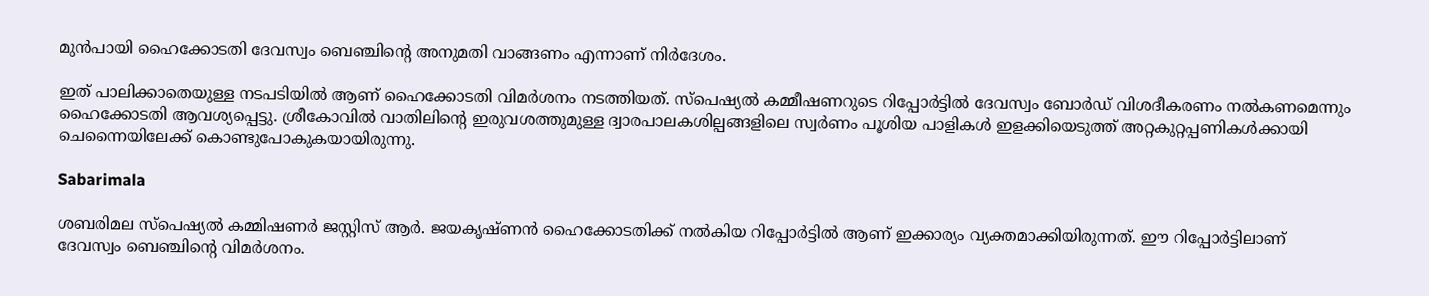മുന്‍പായി ഹൈക്കോടതി ദേവസ്വം ബെഞ്ചിന്റെ അനുമതി വാങ്ങണം എന്നാണ് നിര്‍ദേശം.

ഇത് പാലിക്കാതെയുള്ള നടപടിയില്‍ ആണ് ഹൈക്കോടതി വിമര്‍ശനം നടത്തിയത്. സ്പെഷ്യല്‍ കമ്മീഷണറുടെ റിപ്പോര്‍ട്ടില്‍ ദേവസ്വം ബോര്‍ഡ് വിശദീകരണം നല്‍കണമെന്നും ഹൈക്കോടതി ആവശ്യപ്പെട്ടു. ശ്രീകോവില്‍ വാതിലിന്റെ ഇരുവശത്തുമുള്ള ദ്വാരപാലകശില്പങ്ങളിലെ സ്വര്‍ണം പൂശിയ പാളികള്‍ ഇളക്കിയെടുത്ത് അറ്റകുറ്റപ്പണികള്‍ക്കായി ചെന്നൈയിലേക്ക് കൊണ്ടുപോകുകയായിരുന്നു.

Sabarimala

ശബരിമല സ്‌പെഷ്യല്‍ കമ്മിഷണര്‍ ജസ്റ്റിസ് ആര്‍. ജയകൃഷ്ണന്‍ ഹൈക്കോടതിക്ക് നല്‍കിയ റിപ്പോര്‍ട്ടില്‍ ആണ് ഇക്കാര്യം വ്യക്തമാക്കിയിരുന്നത്. ഈ റിപ്പോര്‍ട്ടിലാണ് ദേവസ്വം ബെഞ്ചിന്റെ വിമര്‍ശനം.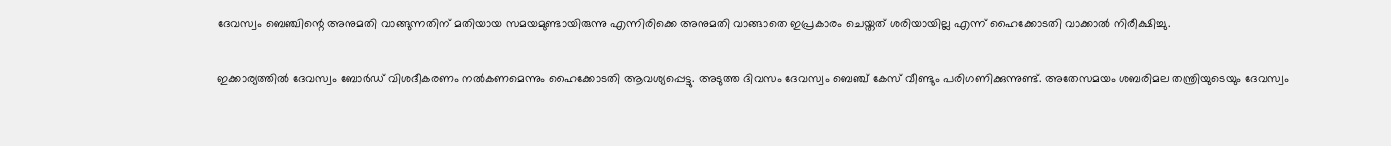ദേവസ്വം ബെഞ്ചിന്റെ അനുമതി വാങ്ങുന്നതിന് മതിയായ സമയമുണ്ടായിരുന്നു എന്നിരിക്കെ അനുമതി വാങ്ങാതെ ഇപ്രകാരം ചെയ്തത് ശരിയായില്ല എന്ന് ഹൈക്കോടതി വാക്കാല്‍ നിരീക്ഷിച്ചു.

ഇക്കാര്യത്തില്‍ ദേവസ്വം ബോര്‍ഡ് വിശദീകരണം നല്‍കണമെന്നും ഹൈക്കോടതി ആവശ്യപ്പെട്ടു. അടുത്ത ദിവസം ദേവസ്വം ബെഞ്ച് കേസ് വീണ്ടും പരിഗണിക്കുന്നുണ്ട്. അതേസമയം ശബരിമല തന്ത്രിയുടെയും ദേവസ്വം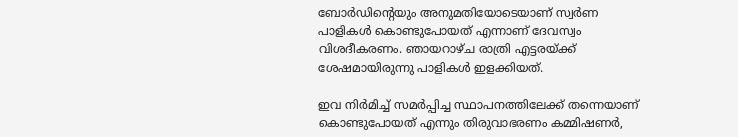ബോര്‍ഡിന്റെയും അനുമതിയോടെയാണ് സ്വര്‍ണ പാളികള്‍ കൊണ്ടുപോയത് എന്നാണ് ദേവസ്വം വിശദീകരണം. ഞായറാഴ്ച രാത്രി എട്ടരയ്ക്ക് ശേഷമായിരുന്നു പാളികള്‍ ഇളക്കിയത്.

ഇവ നിര്‍മിച്ച് സമര്‍പ്പിച്ച സ്ഥാപനത്തിലേക്ക് തന്നെയാണ് കൊണ്ടുപോയത് എന്നും തിരുവാഭരണം കമ്മിഷണര്‍,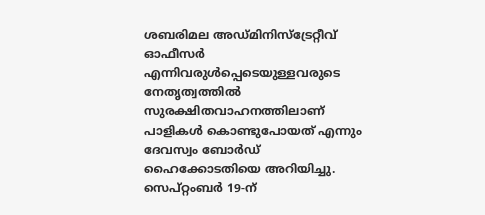ശബരിമല അഡ്മിനിസ്‌ട്രേറ്റീവ് ഓഫീസര്‍ എന്നിവരുള്‍പ്പെടെയുള്ളവരുടെ നേതൃത്വത്തില്‍ സുരക്ഷിതവാഹനത്തിലാണ് പാളികള്‍ കൊണ്ടുപോയത് എന്നും ദേവസ്വം ബോര്‍ഡ് ഹൈക്കോടതിയെ അറിയിച്ചു. സെപ്റ്റംബര്‍ 19-ന്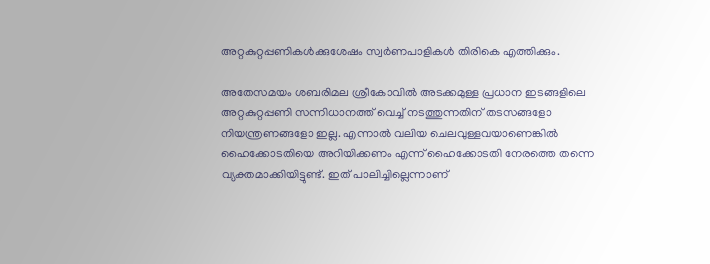അറ്റകുറ്റപ്പണികള്‍ക്കുശേഷം സ്വര്‍ണപാളികള്‍ തിരികെ എത്തിക്കും.

അതേസമയം ശബരിമല ശ്രീകോവില്‍ അടക്കമുള്ള പ്രധാന ഇടങ്ങളിലെ അറ്റകുറ്റപ്പണി സന്നിധാനത്ത് വെച്ച് നടത്തുന്നതിന് തടസങ്ങളോ നിയന്ത്രണങ്ങളോ ഇല്ല. എന്നാല്‍ വലിയ ചെലവുള്ളവയാണെങ്കില്‍ ഹൈക്കോടതിയെ അറിയിക്കണം എന്ന് ഹൈക്കോടതി നേരത്തെ തന്നെ വ്യക്തമാക്കിയിട്ടുണ്ട്. ഇത് പാലിച്ചില്ലെന്നാണ്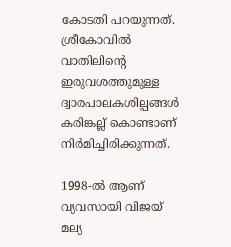കോടതി പറയുന്നത്. ശ്രീകോവില്‍ വാതിലിന്റെ ഇരുവശത്തുമുള്ള ദ്വാരപാലകശില്പങ്ങള്‍ കരിങ്കല്ല് കൊണ്ടാണ് നിര്‍മിച്ചിരിക്കുന്നത്.

1998-ല്‍ ആണ് വ്യവസായി വിജയ് മല്യ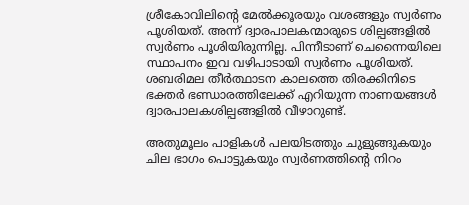ശ്രീകോവിലിന്റെ മേല്‍ക്കൂരയും വശങ്ങളും സ്വര്‍ണം പൂശിയത്. അന്ന് ദ്വാരപാലകന്മാരുടെ ശില്പങ്ങളില്‍ സ്വര്‍ണം പൂശിയിരുന്നില്ല. പിന്നീടാണ് ചെന്നൈയിലെ സ്ഥാപനം ഇവ വഴിപാടായി സ്വര്‍ണം പൂശിയത്. ശബരിമല തീര്‍ത്ഥാടന കാലത്തെ തിരക്കിനിടെ ഭക്തര്‍ ഭണ്ഡാരത്തിലേക്ക് എറിയുന്ന നാണയങ്ങള്‍ ദ്വാരപാലകശില്പങ്ങളില്‍ വീഴാറുണ്ട്.

അതുമൂലം പാളികള്‍ പലയിടത്തും ചുളുങ്ങുകയും ചില ഭാഗം പൊട്ടുകയും സ്വര്‍ണത്തിന്റെ നിറം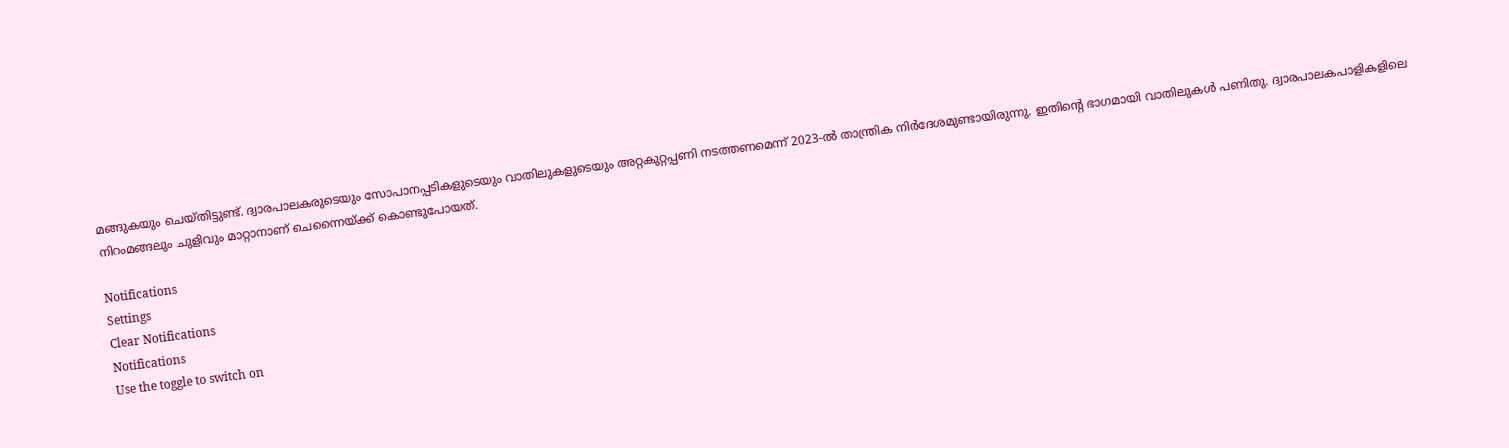മങ്ങുകയും ചെയ്തിട്ടുണ്ട്. ദ്വാരപാലകരുടെയും സോപാനപ്പടികളുടെയും വാതിലുകളുടെയും അറ്റകുറ്റപ്പണി നടത്തണമെന്ന് 2023-ല്‍ താന്ത്രിക നിര്‍ദേശമുണ്ടായിരുന്നു. ഇതിന്റെ ഭാഗമായി വാതിലുകള്‍ പണിതു. ദ്വാരപാലകപാളികളിലെ നിറംമങ്ങലും ചുളിവും മാറ്റാനാണ് ചെന്നൈയ്ക്ക് കൊണ്ടുപോയത്.

Notifications
Settings
Clear Notifications
Notifications
Use the toggle to switch on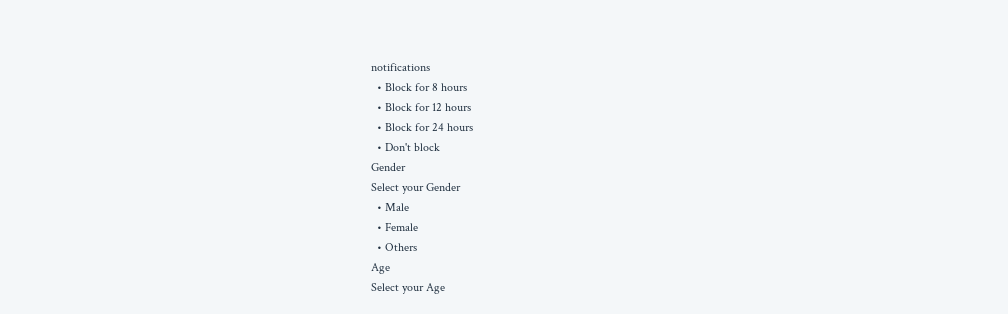notifications
  • Block for 8 hours
  • Block for 12 hours
  • Block for 24 hours
  • Don't block
Gender
Select your Gender
  • Male
  • Female
  • Others
Age
Select your Age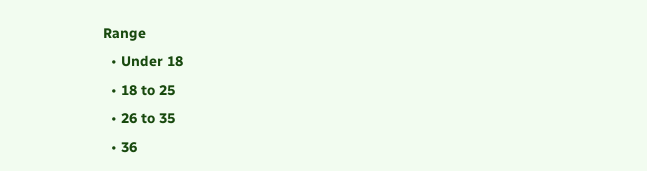Range
  • Under 18
  • 18 to 25
  • 26 to 35
  • 36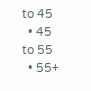to 45
  • 45 to 55
  • 55+